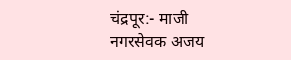चंद्रपूर:- माजी नगरसेवक अजय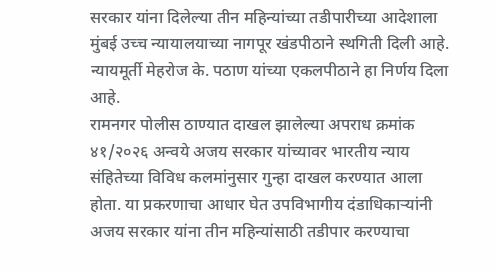सरकार यांना दिलेल्या तीन महिन्यांच्या तडीपारीच्या आदेशाला मुंबई उच्च न्यायालयाच्या नागपूर खंडपीठाने स्थगिती दिली आहे. न्यायमूर्ती मेहरोज के. पठाण यांच्या एकलपीठाने हा निर्णय दिला आहे.
रामनगर पोलीस ठाण्यात दाखल झालेल्या अपराध क्रमांक ४१/२०२६ अन्वये अजय सरकार यांच्यावर भारतीय न्याय संहितेच्या विविध कलमांनुसार गुन्हा दाखल करण्यात आला होता. या प्रकरणाचा आधार घेत उपविभागीय दंडाधिकाऱ्यांनी अजय सरकार यांना तीन महिन्यांसाठी तडीपार करण्याचा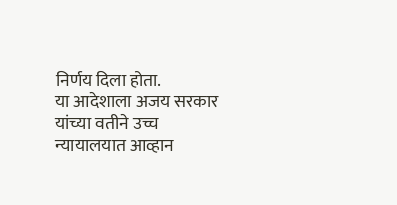निर्णय दिला होता.
या आदेशाला अजय सरकार यांच्या वतीने उच्च न्यायालयात आव्हान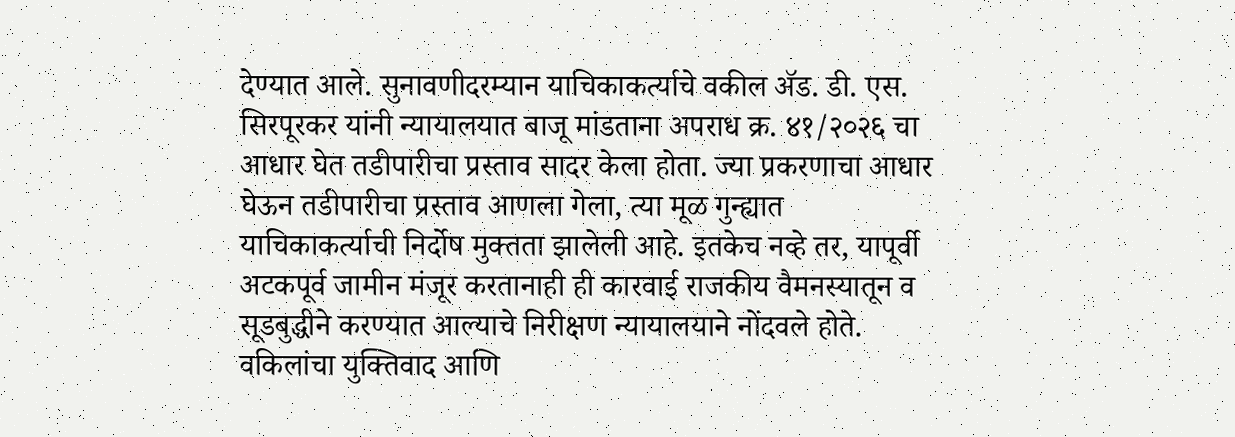देण्यात आले. सुनावणीदरम्यान याचिकाकर्त्याचे वकील ॲड. डी. एस. सिरपूरकर यांनी न्यायालयात बाजू मांडताना अपराध क्र. ४१/२०२६ चा आधार घेत तडीपारीचा प्रस्ताव सादर केला होता. ज्या प्रकरणाचा आधार घेऊन तडीपारीचा प्रस्ताव आणला गेला, त्या मूळ गुन्ह्यात याचिकाकर्त्याची निर्दोष मुक्तता झालेली आहे. इतकेच नव्हे तर, यापूर्वी अटकपूर्व जामीन मंजूर करतानाही ही कारवाई राजकीय वैमनस्यातून व सूडबुद्धीने करण्यात आल्याचे निरीक्षण न्यायालयाने नोंदवले होते.
वकिलांचा युक्तिवाद आणि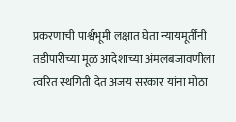प्रकरणाची पार्श्वभूमी लक्षात घेता न्यायमूर्तींनी तडीपारीच्या मूळ आदेशाच्या अंमलबजावणीला त्वरित स्थगिती देत अजय सरकार यांना मोठा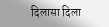दिलासा दिला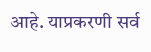आहे. याप्रकरणी सर्व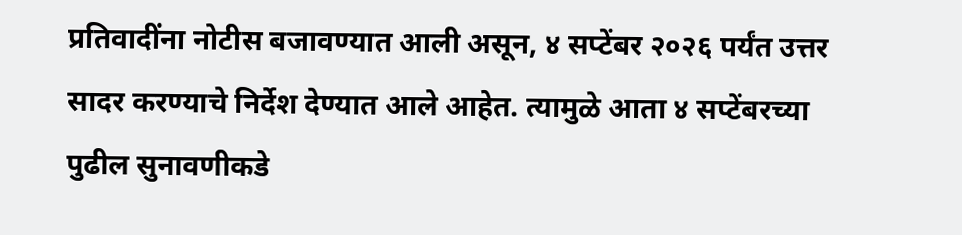प्रतिवादींना नोटीस बजावण्यात आली असून, ४ सप्टेंबर २०२६ पर्यंत उत्तर सादर करण्याचे निर्देश देण्यात आले आहेत. त्यामुळे आता ४ सप्टेंबरच्या पुढील सुनावणीकडे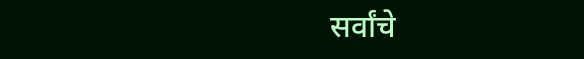सर्वांचे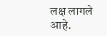लक्ष लागले आहे.